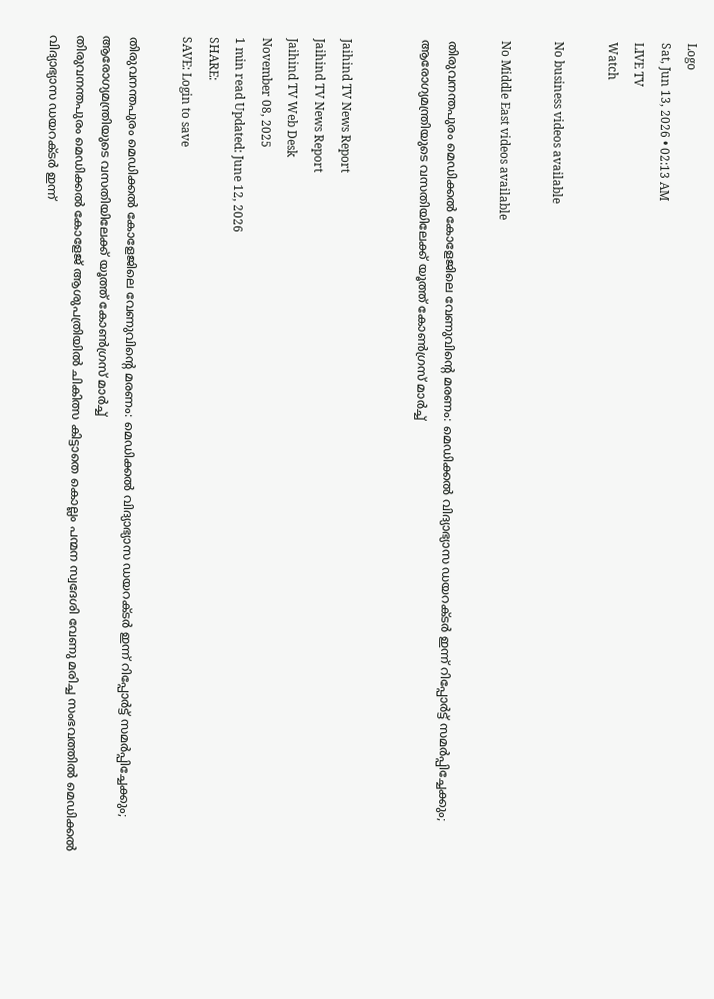Logo
Sat, Jun 13, 2026 • 02:13 AM
LIVE TV
Watch

No business videos available

No Middle East videos available

തിരുവനന്തപുരം മെഡിക്കല്‍ കോളേജിലെ വേണുവിന്റെ മരണം: മെഡിക്കല്‍ വിദ്യാഭ്യാസ ഡയറക്ടര്‍ ഇന്ന് റിപ്പോര്‍ട്ട് സമര്‍പ്പിച്ചേക്കും; ആരോഗ്യമന്ത്രിയുടെ വസതിയിലേക്ക് യൂത്ത് കോണ്‍ഗ്രസ് മാര്‍ച്ച്


Jaihind TV News Report
Jaihind TV News Report
Jaihind TV Web Desk
November 08, 2025
1 min read Updated: June 12, 2026
SHARE:
SAVE: Login to save

തിരുവനന്തപുരം മെഡിക്കല്‍ കോളേജിലെ വേണുവിന്റെ മരണം: മെഡിക്കല്‍ വിദ്യാഭ്യാസ ഡയറക്ടര്‍ ഇന്ന് റിപ്പോര്‍ട്ട് സമര്‍പ്പിച്ചേക്കും; ആരോഗ്യമന്ത്രിയുടെ വസതിയിലേക്ക് യൂത്ത് കോണ്‍ഗ്രസ് മാര്‍ച്ച്
തിരുവനന്തപുരം മെഡിക്കല്‍ കോളേജ് ആശുപത്രിയില്‍ ചികിത്സ കിട്ടാതെ കൊല്ലം പന്മന സ്വദേശി വേണു മരിച്ച സംഭവത്തില്‍ മെഡിക്കല്‍ വിദ്യാഭ്യാസ ഡയറക്ടര്‍ ഇന്ന്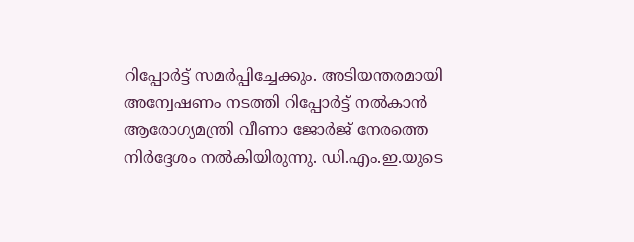റിപ്പോര്‍ട്ട് സമര്‍പ്പിച്ചേക്കും. അടിയന്തരമായി അന്വേഷണം നടത്തി റിപ്പോര്‍ട്ട് നല്‍കാന്‍ ആരോഗ്യമന്ത്രി വീണാ ജോര്‍ജ് നേരത്തെ നിര്‍ദ്ദേശം നല്‍കിയിരുന്നു. ഡി.എം.ഇ.യുടെ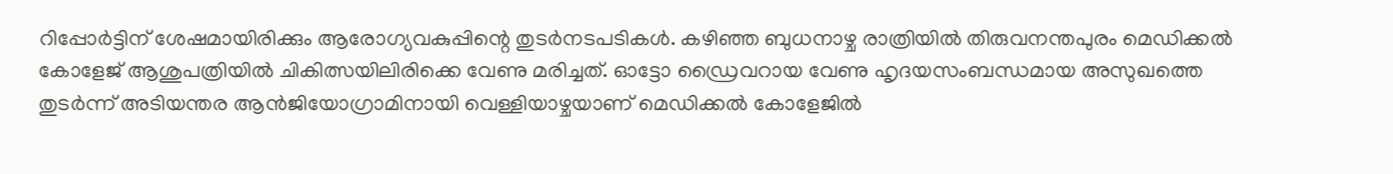റിപ്പോര്‍ട്ടിന് ശേഷമായിരിക്കും ആരോഗ്യവകുപ്പിന്റെ തുടര്‍നടപടികള്‍. കഴിഞ്ഞ ബുധനാഴ്ച രാത്രിയില്‍ തിരുവനന്തപുരം മെഡിക്കല്‍ കോളേജ് ആശുപത്രിയില്‍ ചികിത്സയിലിരിക്കെ വേണു മരിച്ചത്. ഓട്ടോ ഡ്രൈവറായ വേണു ഹൃദയസംബന്ധമായ അസുഖത്തെ തുടര്‍ന്ന് അടിയന്തര ആന്‍ജിയോഗ്രാമിനായി വെള്ളിയാഴ്ചയാണ് മെഡിക്കല്‍ കോളേജില്‍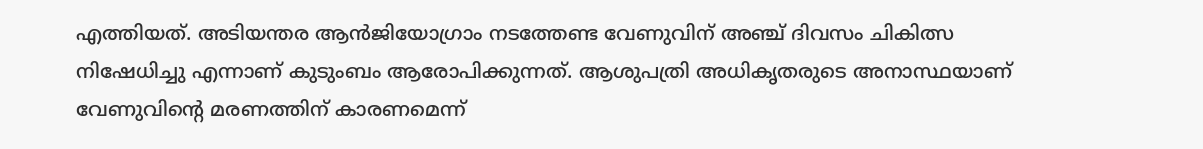എത്തിയത്. അടിയന്തര ആന്‍ജിയോഗ്രാം നടത്തേണ്ട വേണുവിന് അഞ്ച് ദിവസം ചികിത്സ നിഷേധിച്ചു എന്നാണ് കുടുംബം ആരോപിക്കുന്നത്. ആശുപത്രി അധികൃതരുടെ അനാസ്ഥയാണ് വേണുവിന്റെ മരണത്തിന് കാരണമെന്ന്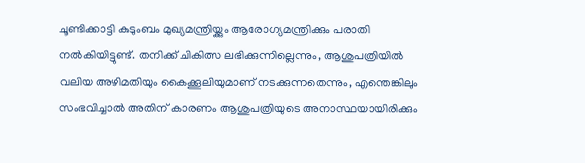ചൂണ്ടിക്കാട്ടി കുടുംബം മുഖ്യമന്ത്രിയ്ക്കും ആരോഗ്യമന്ത്രിക്കും പരാതി നല്‍കിയിട്ടുണ്ട്. തനിക്ക് ചികിത്സ ലഭിക്കുന്നില്ലെന്നും, ആശുപത്രിയില്‍ വലിയ അഴിമതിയും കൈക്കൂലിയുമാണ് നടക്കുന്നതെന്നും, എന്തെങ്കിലും സംഭവിച്ചാല്‍ അതിന് കാരണം ആശുപത്രിയുടെ അനാസ്ഥയായിരിക്കും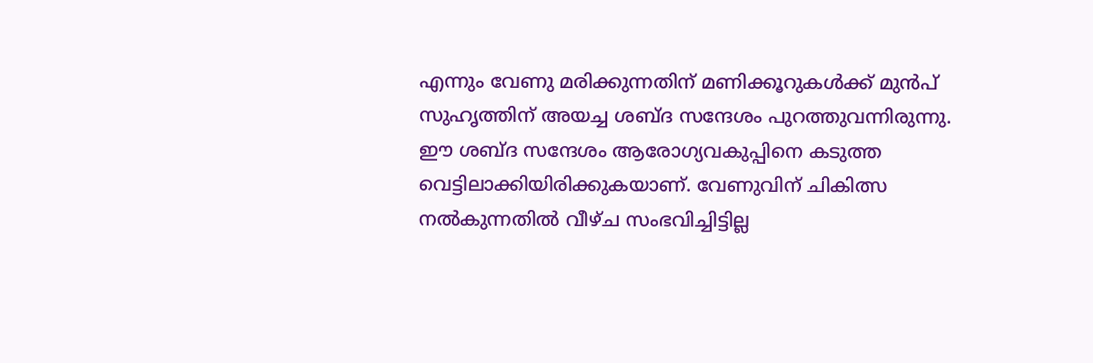എന്നും വേണു മരിക്കുന്നതിന് മണിക്കൂറുകള്‍ക്ക് മുന്‍പ് സുഹൃത്തിന് അയച്ച ശബ്ദ സന്ദേശം പുറത്തുവന്നിരുന്നു. ഈ ശബ്ദ സന്ദേശം ആരോഗ്യവകുപ്പിനെ കടുത്ത വെട്ടിലാക്കിയിരിക്കുകയാണ്. വേണുവിന് ചികിത്സ നല്‍കുന്നതില്‍ വീഴ്ച സംഭവിച്ചിട്ടില്ല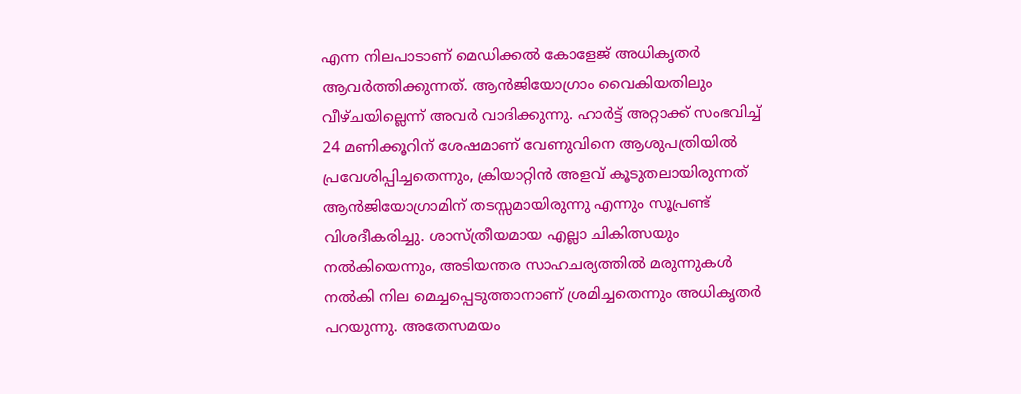എന്ന നിലപാടാണ് മെഡിക്കല്‍ കോളേജ് അധികൃതര്‍ ആവര്‍ത്തിക്കുന്നത്. ആന്‍ജിയോഗ്രാം വൈകിയതിലും വീഴ്ചയില്ലെന്ന് അവര്‍ വാദിക്കുന്നു. ഹാര്‍ട്ട് അറ്റാക്ക് സംഭവിച്ച് 24 മണിക്കൂറിന് ശേഷമാണ് വേണുവിനെ ആശുപത്രിയില്‍ പ്രവേശിപ്പിച്ചതെന്നും, ക്രിയാറ്റിന്‍ അളവ് കൂടുതലായിരുന്നത് ആന്‍ജിയോഗ്രാമിന് തടസ്സമായിരുന്നു എന്നും സൂപ്രണ്ട് വിശദീകരിച്ചു. ശാസ്ത്രീയമായ എല്ലാ ചികിത്സയും നല്‍കിയെന്നും, അടിയന്തര സാഹചര്യത്തില്‍ മരുന്നുകള്‍ നല്‍കി നില മെച്ചപ്പെടുത്താനാണ് ശ്രമിച്ചതെന്നും അധികൃതര്‍ പറയുന്നു. അതേസമയം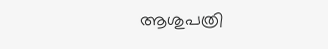ആശുപത്രി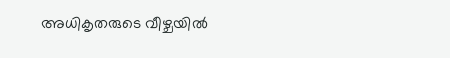അധികൃതരുടെ വീഴ്ചയില്‍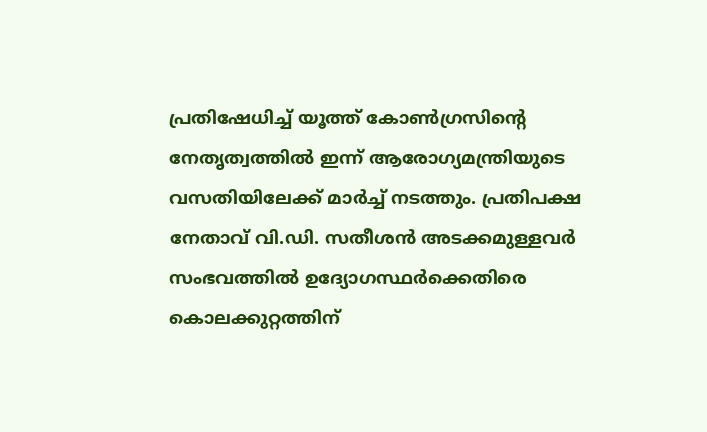പ്രതിഷേധിച്ച് യൂത്ത് കോണ്‍ഗ്രസിന്റെ നേതൃത്വത്തില്‍ ഇന്ന് ആരോഗ്യമന്ത്രിയുടെ വസതിയിലേക്ക് മാര്‍ച്ച് നടത്തും. പ്രതിപക്ഷ നേതാവ് വി.ഡി. സതീശന്‍ അടക്കമുള്ളവര്‍ സംഭവത്തില്‍ ഉദ്യോഗസ്ഥര്‍ക്കെതിരെ കൊലക്കുറ്റത്തിന്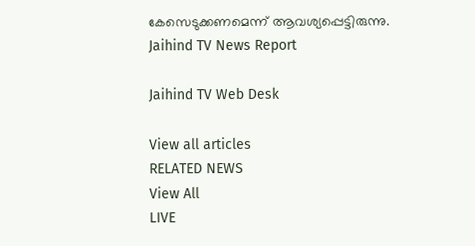കേസെടുക്കണമെന്ന് ആവശ്യപ്പെട്ടിരുന്നു.
Jaihind TV News Report

Jaihind TV Web Desk

View all articles
RELATED NEWS
View All
LIVE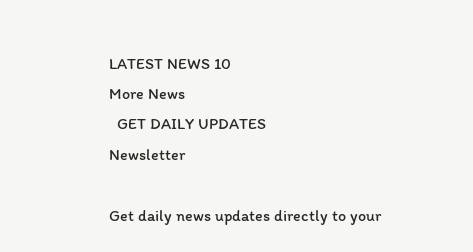LATEST NEWS 10
More News
  GET DAILY UPDATES
Newsletter

Get daily news updates directly to your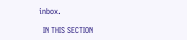inbox.

  IN THIS SECTION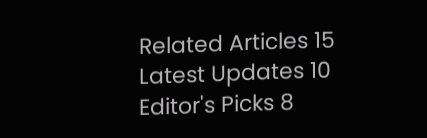Related Articles 15
Latest Updates 10
Editor's Picks 8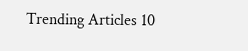Trending Articles 10